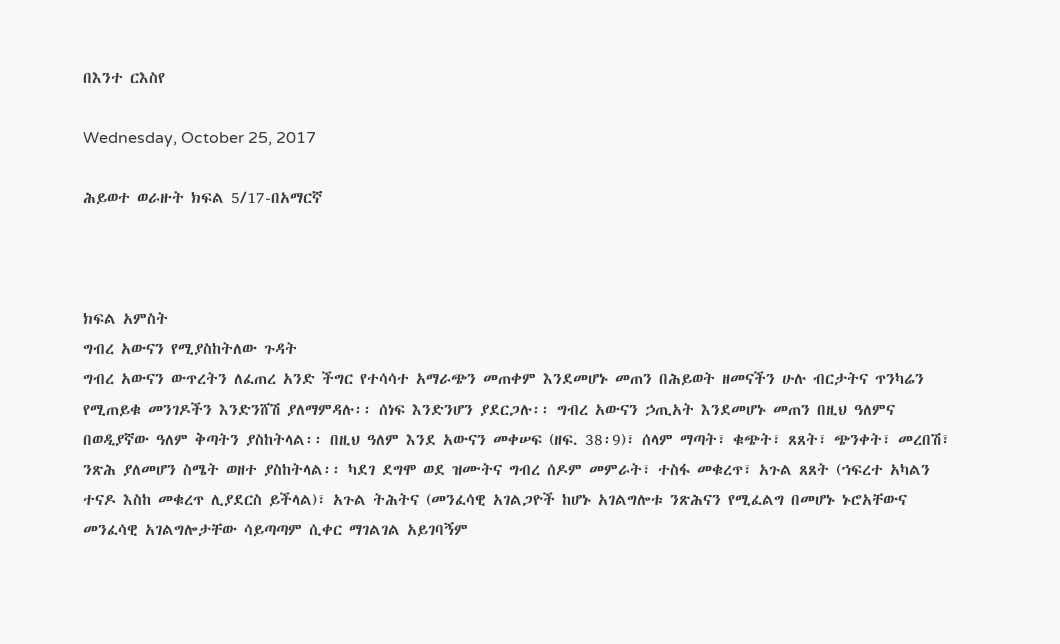በእንተ ርእስየ

Wednesday, October 25, 2017

ሕይወተ ወራዙት ክፍል 5/17-በአማርኛ



ክፍል አምስት
ግብረ አውናን የሚያስከትለው ጉዳት
ግብረ አውናን ውጥረትን ለፈጠረ አንድ ችግር የተሳሳተ አማራጭን መጠቀም እንደመሆኑ መጠን በሕይወት ዘመናችን ሁሉ ብርታትና ጥንካሬን የሚጠይቁ መንገዶችን እንድንሸሽ ያለማምዳሉ፡፡ ሰነፍ እንድንሆን ያደርጋሉ፡፡ ግብረ አውናን ኃጢአት እንደመሆኑ መጠን በዚህ ዓለምና በወዲያኛው ዓለም ቅጣትን ያስከትላል፡፡ በዚህ ዓለም እንደ አውናን መቀሠፍ (ዘፍ. 38፡9)፣ ሰላም ማጣት፣ ቁጭት፣ ጸጸት፣ ጭንቀት፣ መረበሽ፣ ንጽሕ ያለመሆን ስሜት ወዘተ ያስከትላል፡፡ ካደገ ደግሞ ወደ ዝሙትና ግብረ ሰዶም መምራት፣ ተስፋ መቁረጥ፣ አጉል ጸጸት (ኀፍረተ አካልን ተናዶ እስከ መቁረጥ ሊያደርስ ይችላል)፣ አጉል ትሕትና (መንፈሳዊ አገልጋዮች ከሆኑ አገልግሎቱ ንጽሕናን የሚፈልግ በመሆኑ ኑሮአቸውና መንፈሳዊ አገልግሎታቸው ሳይጣጣም ሲቀር ማገልገል አይገባኝም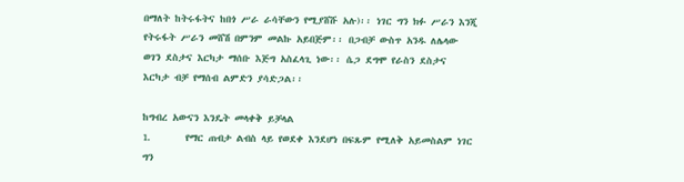በማለት ከትሩፋትና ከበጎ ሥራ ራሳቸውን የሚያሸሹ አሉ)፡፡ ነገር ግን ክፉ ሥራን እንጂ የትሩፋት ሥራን መሸሽ በምንም መልኩ አይበጅም፡፡ በጋብቻ ውስጥ አንዱ ለሌላው ወገን ደስታና እርካታ ማሰቡ እጅግ አስፈላጊ ነው፡፡ ሴጋ ደግሞ የራስን ደስታና እርካታ ብቻ የማሰብ ልምድን ያሳድጋል፡፡

ከግብረ አውናን እንዴት መላቀቅ ይቻላል
1.       የማር ጠብታ ልብስ ላይ የወደቀ እንደሆነ በፍጹም የሚለቅ አይመስልም ነገር ግን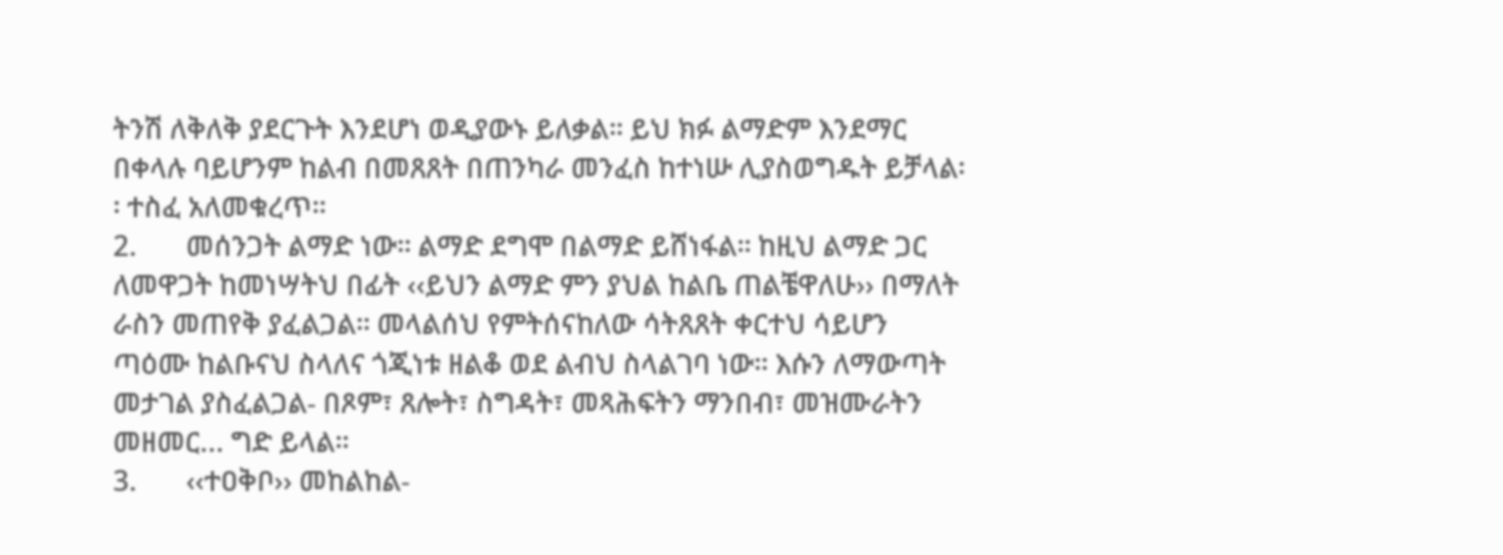ትንሽ ለቅለቅ ያደርጉት እንደሆነ ወዲያውኑ ይለቃል፡፡ ይህ ክፉ ልማድም እንደማር በቀላሉ ባይሆንም ከልብ በመጸጸት በጠንካራ መንፈስ ከተነሡ ሊያስወግዱት ይቻላል፡፡ ተስፈ አለመቁረጥ፡፡
2.       መሰንጋት ልማድ ነው፡፡ ልማድ ደግሞ በልማድ ይሸነፋል፡፡ ከዚህ ልማድ ጋር ለመዋጋት ከመነሣትህ በፊት ‹‹ይህን ልማድ ምን ያህል ከልቤ ጠልቼዋለሁ›› በማለት ራስን መጠየቅ ያፈልጋል፡፡ መላልሰህ የምትሰናከለው ሳትጸጸት ቀርተህ ሳይሆን ጣዕሙ ከልቡናህ ስላለና ጎጂነቱ ዘልቆ ወደ ልብህ ስላልገባ ነው፡፡ እሱን ለማውጣት መታገል ያስፈልጋል- በጾም፣ ጸሎት፣ ስግዳት፣ መጻሕፍትን ማንበብ፣ መዝሙራትን መዘመር... ግድ ይላል፡፡
3.       ‹‹ተዐቅቦ›› መከልከል-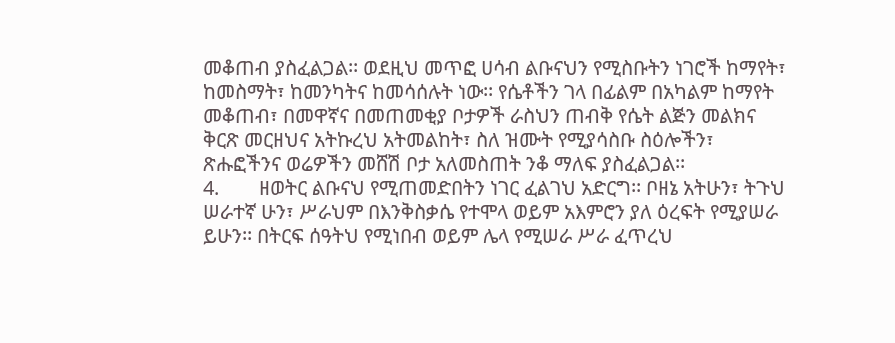መቆጠብ ያስፈልጋል፡፡ ወደዚህ መጥፎ ሀሳብ ልቡናህን የሚስቡትን ነገሮች ከማየት፣ ከመስማት፣ ከመንካትና ከመሳሰሉት ነው፡፡ የሴቶችን ገላ በፊልም በአካልም ከማየት መቆጠብ፣ በመዋኛና በመጠመቂያ ቦታዎች ራስህን ጠብቅ የሴት ልጅን መልክና ቅርጽ መርዘህና አትኩረህ አትመልከት፣ ስለ ዝሙት የሚያሳስቡ ስዕሎችን፣ ጽሑፎችንና ወሬዎችን መሸሽ ቦታ አለመስጠት ንቆ ማለፍ ያስፈልጋል፡፡
4.        ዘወትር ልቡናህ የሚጠመድበትን ነገር ፈልገህ አድርግ፡፡ ቦዘኔ አትሁን፣ ትጉህ ሠራተኛ ሁን፣ ሥራህም በእንቅስቃሴ የተሞላ ወይም አእምሮን ያለ ዕረፍት የሚያሠራ ይሁን፡፡ በትርፍ ሰዓትህ የሚነበብ ወይም ሌላ የሚሠራ ሥራ ፈጥረህ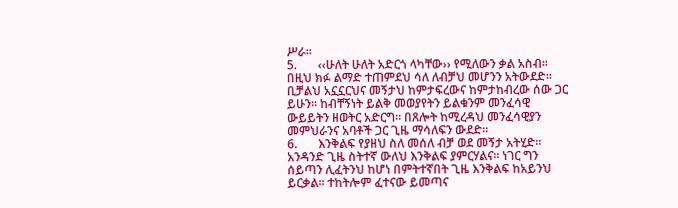ሥራ፡፡
5.       ‹‹ሁለት ሁለት አድርጎ ላካቸው›› የሚለውን ቃል አስብ፡፡ በዚህ ክፉ ልማድ ተጠምደህ ሳለ ለብቻህ መሆንን አትውደድ፡፡ ቢቻልህ አኗኗርህና መኝታህ ከምታፍረውና ከምታከብረው ሰው ጋር ይሁን፡፡ ከብቸኝነት ይልቅ መወያየትን ይልቁንም መንፈሳዊ ውይይትን ዘወትር አድርግ፡፡ በጸሎት ከሚረዳህ መንፈሳዊያን መምህራንና አባቶች ጋር ጊዜ ማሳለፍን ውደድ፡፡
6.       እንቅልፍ የያዘህ ስለ መሰለ ብቻ ወደ መኝታ አትሂድ፡፡ አንዳንድ ጊዜ ስትተኛ ውለህ እንቅልፍ ያምርሃልና፡፡ ነገር ግን ሰይጣን ሊፈትንህ ከሆነ በምትተኛበት ጊዜ እንቅልፍ ከአይንህ ይርቃል፡፡ ተከትሎም ፈተናው ይመጣና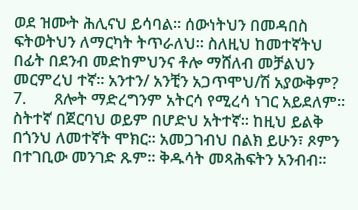ወደ ዝሙት ሕሊናህ ይሳባል፡፡ ሰውነትህን በመዳበስ ፍትወትህን ለማርካት ትጥራለህ፡፡ ስለዚህ ከመተኛትህ በፊት በደንብ መድከምህንና ቶሎ ማሸለብ መቻልህን መርምረህ ተኛ፡፡ አንተን/ አንቺን አጋጥሞህ/ሽ አያውቅም?
7.       ጸሎት ማድረግንም አትርሳ የሚረሳ ነገር አይደለም፡፡ ስትተኛ በጀርባህ ወይም በሆድህ አትተኛ፡፡ ከዚህ ይልቅ በጎንህ ለመተኛት ሞክር፡፡ አመጋገብህ በልክ ይሁን፣ ጾምን በተገቢው መንገድ ጹም፡፡ ቅዱሳት መጻሕፍትን አንብብ፡፡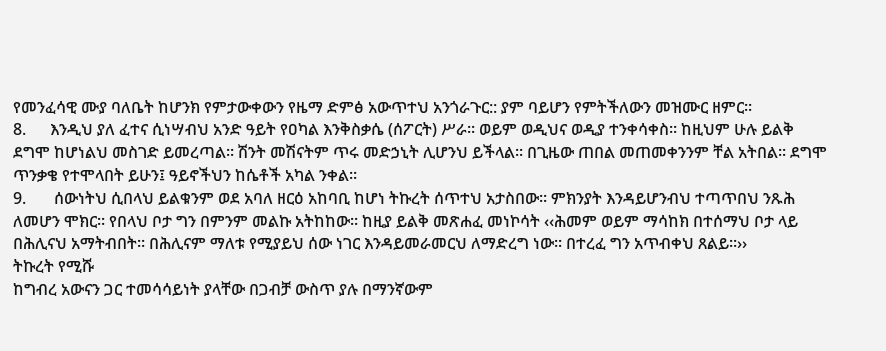የመንፈሳዊ ሙያ ባለቤት ከሆንክ የምታውቀውን የዜማ ድምፅ አውጥተህ አንጎራጉር:: ያም ባይሆን የምትችለውን መዝሙር ዘምር፡፡
8.      እንዲህ ያለ ፈተና ሲነሣብህ አንድ ዓይት የዐካል እንቅስቃሴ (ሰፖርት) ሥራ፡፡ ወይም ወዲህና ወዲያ ተንቀሳቀስ፡፡ ከዚህም ሁሉ ይልቅ ደግሞ ከሆነልህ መስገድ ይመረጣል፡፡ ሽንት መሽናትም ጥሩ መድኃኒት ሊሆንህ ይችላል፡፡ በጊዜው ጠበል መጠመቀንንም ቸል አትበል፡፡ ደግሞ ጥንቃቄ የተሞላበት ይሁን፤ ዓይኖችህን ከሴቶች አካል ንቀል፡፡
9.       ሰውነትህ ሲበላህ ይልቁንም ወደ አባለ ዘርዕ አከባቢ ከሆነ ትኩረት ሰጥተህ አታስበው፡፡ ምክንያት እንዳይሆንብህ ተጣጥበህ ንጹሕ ለመሆን ሞክር፡፡ የበላህ ቦታ ግን በምንም መልኩ አትከከው፡፡ ከዚያ ይልቅ መጽሐፈ መነኮሳት ‹‹ሕመም ወይም ማሳከክ በተሰማህ ቦታ ላይ በሕሊናህ አማትብበት፡፡ በሕሊናም ማለቱ የሚያይህ ሰው ነገር እንዳይመራመርህ ለማድረግ ነው፡፡ በተረፈ ግን አጥብቀህ ጸልይ፡፡››
ትኩረት የሚሹ
ከግብረ አውናን ጋር ተመሳሳይነት ያላቸው በጋብቻ ውስጥ ያሉ በማንኛውም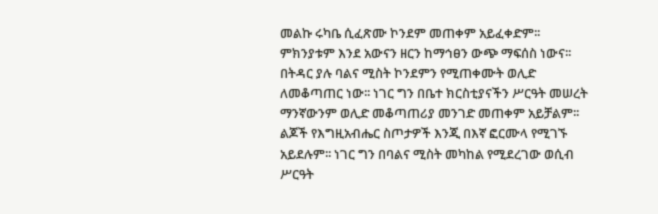መልኩ ሩካቤ ሲፈጽሙ ኮንደም መጠቀም አይፈቀድም፡፡ ምክንያቱም እንደ አውናን ዘርን ከማኅፀን ውጭ ማፍሰስ ነውና፡፡ በትዳር ያሉ ባልና ሚስት ኮንደምን የሚጠቀሙት ወሊድ ለመቆጣጠር ነው፡፡ ነገር ግን በቤተ ክርስቲያናችን ሥርዓት መሠረት ማንኛውንም ወሊድ መቆጣጠሪያ መንገድ መጠቀም አይቻልም፡፡ ልጆች የእግዚአብሔር ስጦታዎች እንጂ በእኛ ፎርሙላ የሚገኙ አይደሉም፡፡ ነገር ግን በባልና ሚስት መካከል የሚደረገው ወሲብ ሥርዓት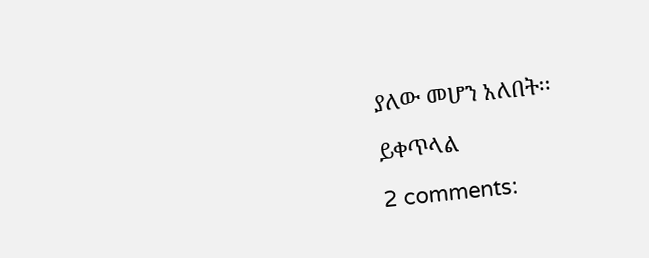ያለው መሆን አለበት፡፡

ይቀጥላል

2 comments: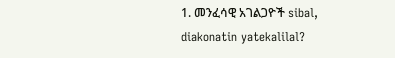1. መንፈሳዊ አገልጋዮች sibal, diakonatin yatekalilal?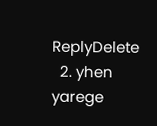ReplyDelete
  2. yhen yarege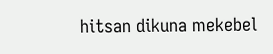hitsan dikuna mekebel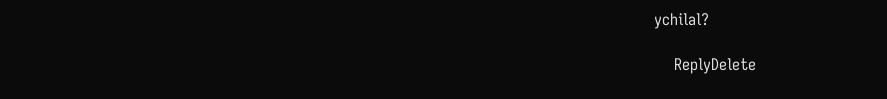ychilal?

    ReplyDelete